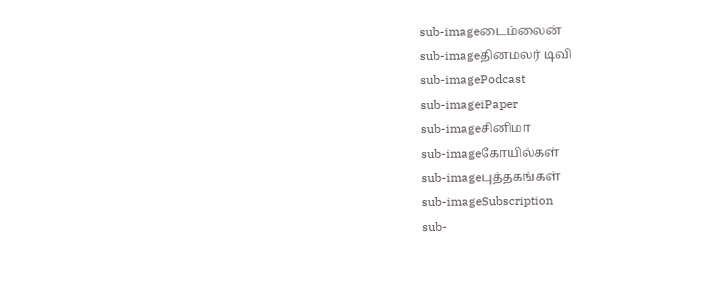sub-imageடைம்லைன்
sub-imageதினமலர் டிவி
sub-imagePodcast
sub-imageiPaper
sub-imageசினிமா
sub-imageகோயில்கள்
sub-imageபுத்தகங்கள்
sub-imageSubscription
sub-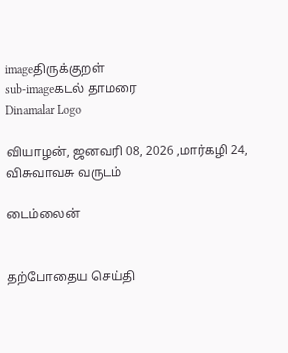imageதிருக்குறள்
sub-imageகடல் தாமரை
Dinamalar Logo

வியாழன், ஜனவரி 08, 2026 ,மார்கழி 24, விசுவாவசு வருடம்

டைம்லைன்


தற்போதைய செய்தி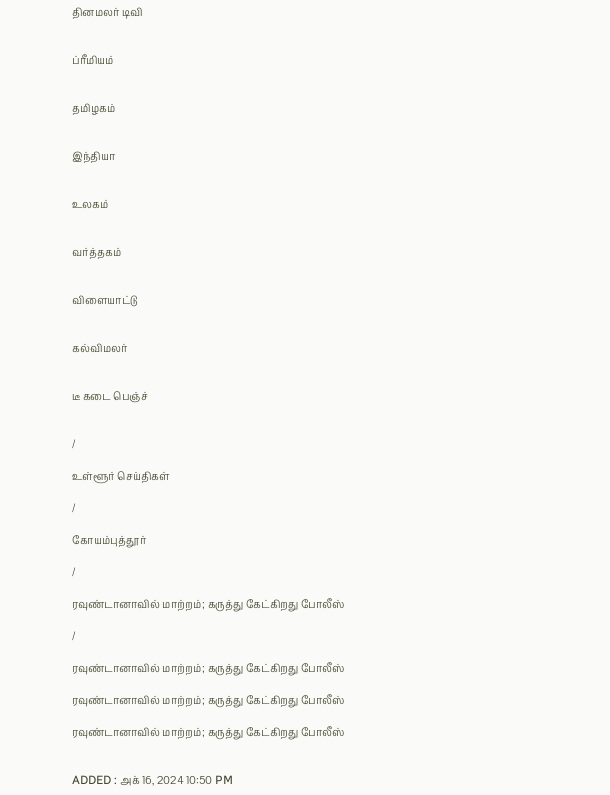தினமலர் டிவி


ப்ரீமியம்


தமிழகம்


இந்தியா


உலகம்


வர்த்தகம்


விளையாட்டு


கல்விமலர்


டீ கடை பெஞ்ச்


/

உள்ளூர் செய்திகள்

/

கோயம்புத்தூர்

/

ரவுண்டானாவில் மாற்றம்; கருத்து கேட்கிறது போலீஸ்

/

ரவுண்டானாவில் மாற்றம்; கருத்து கேட்கிறது போலீஸ்

ரவுண்டானாவில் மாற்றம்; கருத்து கேட்கிறது போலீஸ்

ரவுண்டானாவில் மாற்றம்; கருத்து கேட்கிறது போலீஸ்


ADDED : அக் 16, 2024 10:50 PM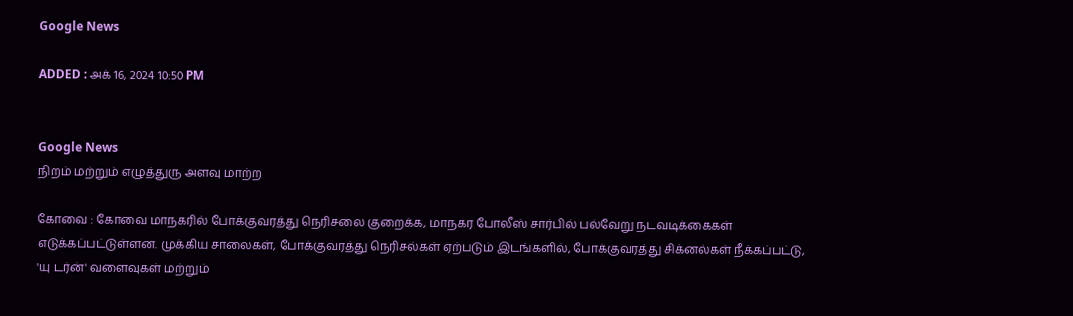Google News

ADDED : அக் 16, 2024 10:50 PM


Google News
நிறம் மற்றும் எழுத்துரு அளவு மாற்ற

கோவை : கோவை மாநகரில் போக்குவரத்து நெரிசலை குறைக்க, மாநகர போலீஸ் சார்பில் பல்வேறு நடவடிக்கைகள் எடுக்கப்பட்டுள்ளன. முக்கிய சாலைகள், போக்குவரத்து நெரிசல்கள் ஏற்படும் இடங்களில், போக்குவரத்து சிக்னல்கள் நீக்கப்பட்டு, 'யு டர்ன்' வளைவுகள் மற்றும்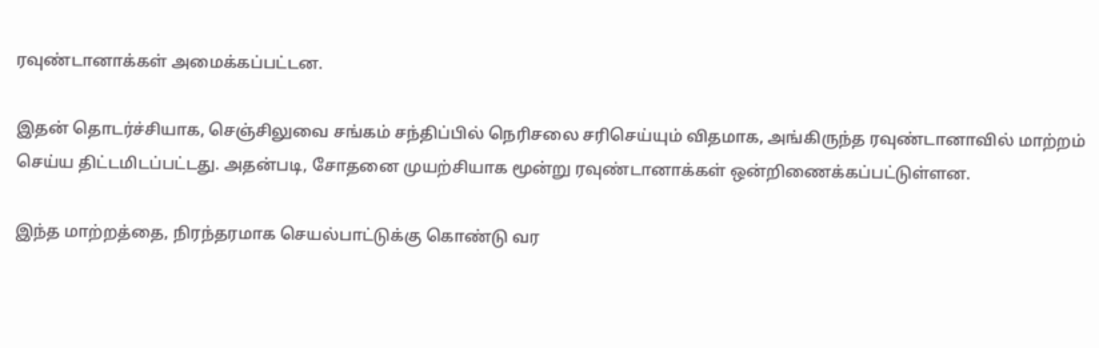ரவுண்டானாக்கள் அமைக்கப்பட்டன.

இதன் தொடர்ச்சியாக, செஞ்சிலுவை சங்கம் சந்திப்பில் நெரிசலை சரிசெய்யும் விதமாக, அங்கிருந்த ரவுண்டானாவில் மாற்றம் செய்ய திட்டமிடப்பட்டது. அதன்படி, சோதனை முயற்சியாக மூன்று ரவுண்டானாக்கள் ஒன்றிணைக்கப்பட்டுள்ளன.

இந்த மாற்றத்தை, நிரந்தரமாக செயல்பாட்டுக்கு கொண்டு வர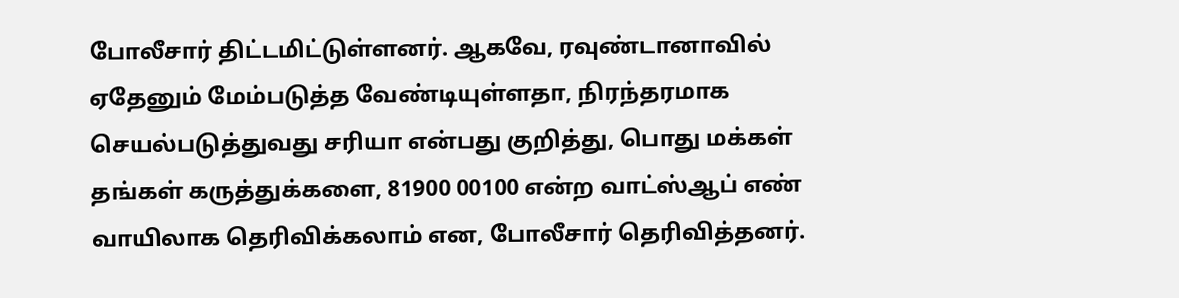போலீசார் திட்டமிட்டுள்ளனர். ஆகவே, ரவுண்டானாவில் ஏதேனும் மேம்படுத்த வேண்டியுள்ளதா, நிரந்தரமாக செயல்படுத்துவது சரியா என்பது குறித்து, பொது மக்கள் தங்கள் கருத்துக்களை, 81900 00100 என்ற வாட்ஸ்ஆப் எண் வாயிலாக தெரிவிக்கலாம் என, போலீசார் தெரிவித்தனர்.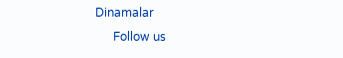Dinamalar
      Follow us